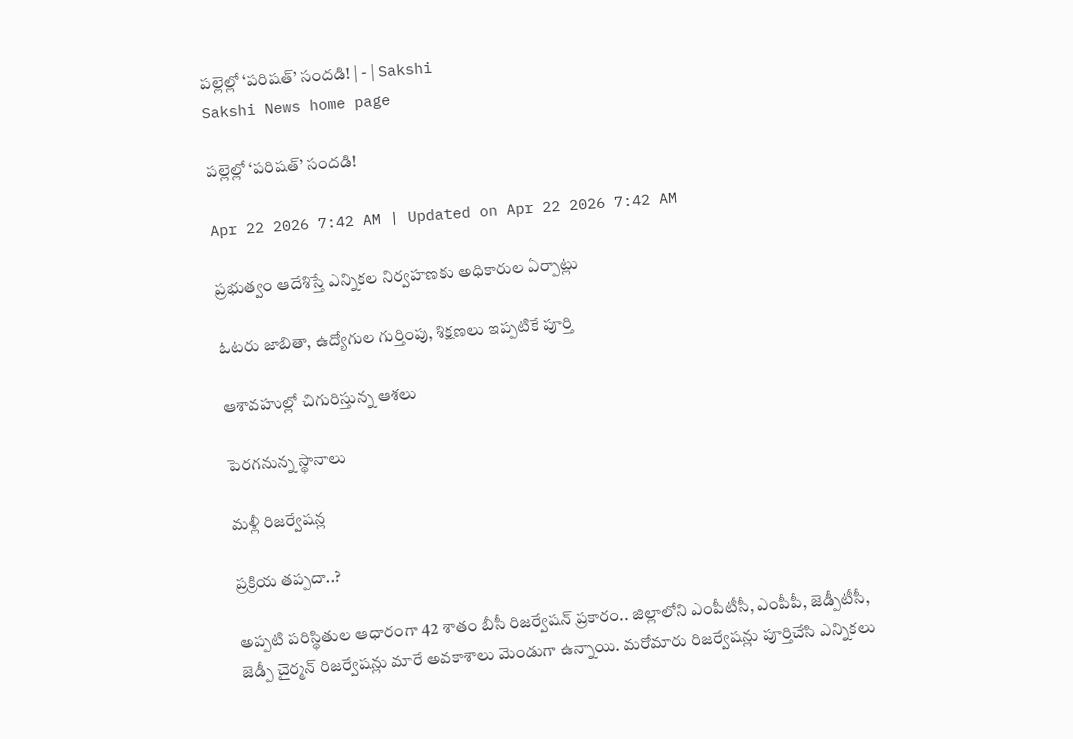పల్లెల్లో ‘పరిషత్‌’ సందడి! | - | Sakshi
Sakshi News home page

పల్లెల్లో ‘పరిషత్‌’ సందడి!

Apr 22 2026 7:42 AM | Updated on Apr 22 2026 7:42 AM

ప్రభుత్వం ఆదేశిస్తే ఎన్నికల నిర్వహణకు అధికారుల ఏర్పాట్లు

ఓటరు జాబితా, ఉద్యోగుల గుర్తింపు, శిక్షణలు ఇప్పటికే పూర్తి

ఆశావహుల్లో చిగురిస్తున్న ఆశలు

పెరగనున్న స్థానాలు

మళ్లీ రిజర్వేషన్ల

ప్రక్రియ తప్పదా..?

అప్పటి పరిస్థితుల ఆధారంగా 42 శాతం బీసీ రిజర్వేషన్‌ ప్రకారం.. జిల్లాలోని ఎంపీటీసీ, ఎంపీపీ, జెడ్పీటీసీ, జెడ్పీ చైర్మన్‌ రిజర్వేషన్లు మారే అవకాశాలు మెండుగా ఉన్నాయి. మరోమారు రిజర్వేషన్లు పూర్తిచేసి ఎన్నికలు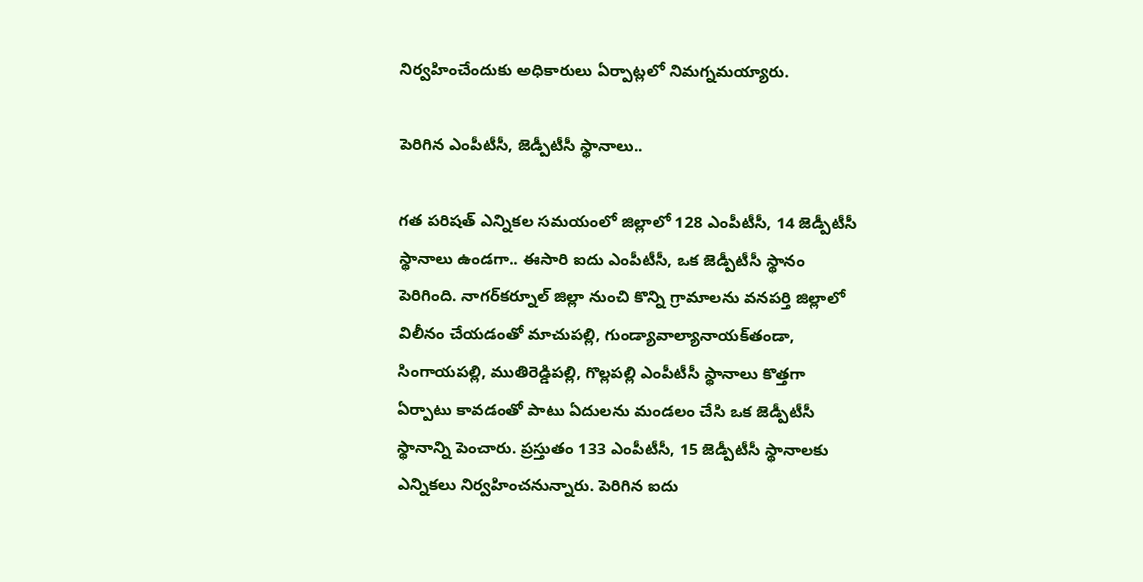నిర్వహించేందుకు అధికారులు ఏర్పాట్లలో నిమగ్నమయ్యారు.

పెరిగిన ఎంపీటీసీ, జెడ్పీటీసీ స్థానాలు..

గత పరిషత్‌ ఎన్నికల సమయంలో జిల్లాలో 128 ఎంపీటీసీ, 14 జెడ్పీటీసీ స్థానాలు ఉండగా.. ఈసారి ఐదు ఎంపీటీసీ, ఒక జెడ్పీటీసీ స్థానం పెరిగింది. నాగర్‌కర్నూల్‌ జిల్లా నుంచి కొన్ని గ్రామాలను వనపర్తి జిల్లాలో విలీనం చేయడంతో మాచుపల్లి, గుండ్యావాల్యానాయక్‌తండా, సింగాయపల్లి, ముతిరెడ్డిపల్లి, గొల్లపల్లి ఎంపీటీసీ స్థానాలు కొత్తగా ఏర్పాటు కావడంతో పాటు ఏదులను మండలం చేసి ఒక జెడ్పీటీసీ స్థానాన్ని పెంచారు. ప్రస్తుతం 133 ఎంపీటీసీ, 15 జెడ్పీటీసీ స్థానాలకు ఎన్నికలు నిర్వహించనున్నారు. పెరిగిన ఐదు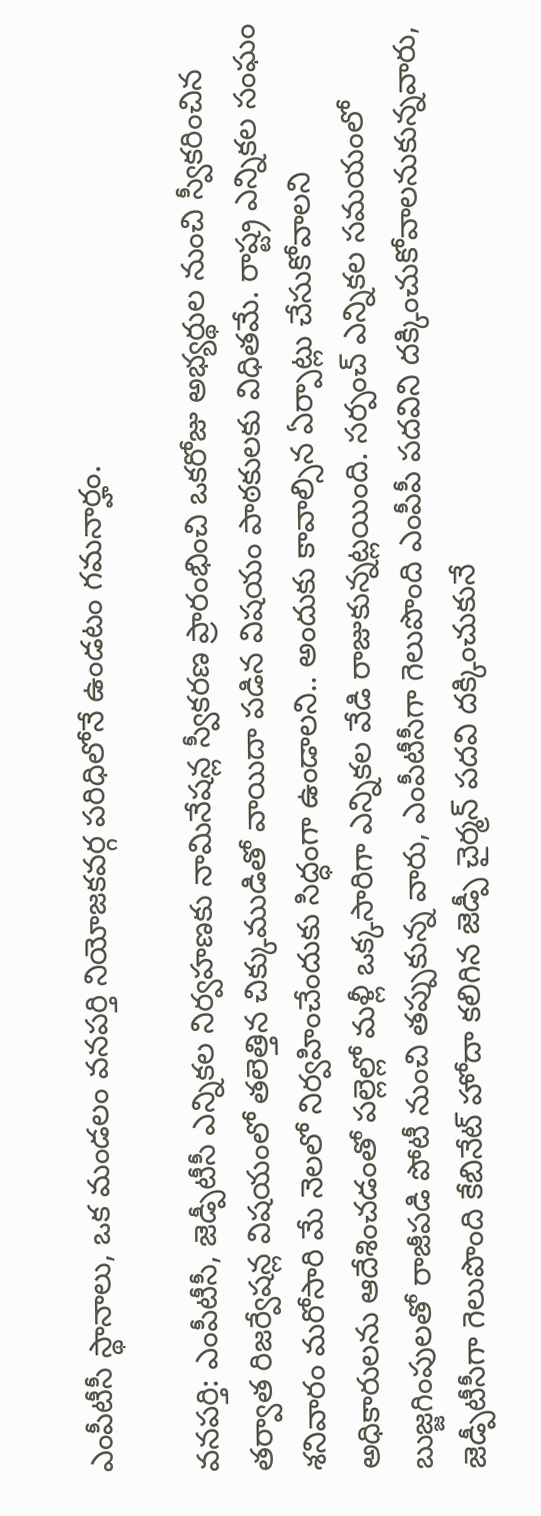ఎంపీటీసీ స్థానాలు, ఒక మండలం వనపర్తి నియోజకవర్గ పరిధిలోనే ఉండటం గమనార్హం.

వనపర్తి: ఎంపీటీసీ, జెడ్పీటీసీ ఎన్నికల నిర్వహణకు నామినేషన్ల స్వీకరణ ప్రారంభించి ఒకరోజు అభ్యర్థుల నుంచి స్వీకరించిన తర్వాత రిజర్వేషన్ల విషయంలో తలెత్తిన చిక్కుముడితో వాయిదా పడిన విషయం పాఠకులకు విధితమే. రాష్ట్ర ఎన్నికల సంఘం శనివారం మరోసారి మే నెలలో నిర్వహించేందుకు సిద్ధంగా ఉండాలని.. అందుకు కావాల్సిన ఏర్పాట్లు చేసుకోవాలని అధికారులను ఆదేశించడంతో పల్లెల్లో మళ్లీ ఒక్కసారిగా ఎన్నికల వేడి రాజుకున్నట్లయింది. సర్పంచ్‌ ఎన్నికల సమయంలో బుజ్జగింపులతో రాజీపడి పోటీ నుంచి తప్పుకున్న వారు, ఎంపీటీసీగా గెలుపొంది ఎంపీపీ పదవిని దక్కించుకోవాలనుకున్నవారు, జెడ్పీటీసీగా గెలుపొంది కేబినేట్‌ హోదా కలిగిన జెడ్పీ చైర్మన్‌ పదవి దక్కించుకునే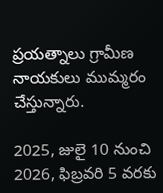ప్రయత్నాలు గ్రామీణ నాయకులు ముమ్మరం చేస్తున్నారు.

2025, జులై 10 నుంచి 2026, ఫిబ్రవరి 5 వరకు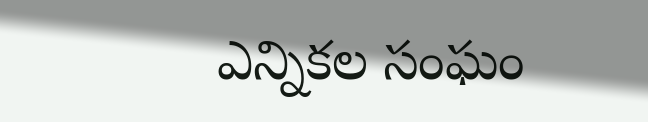ఎన్నికల సంఘం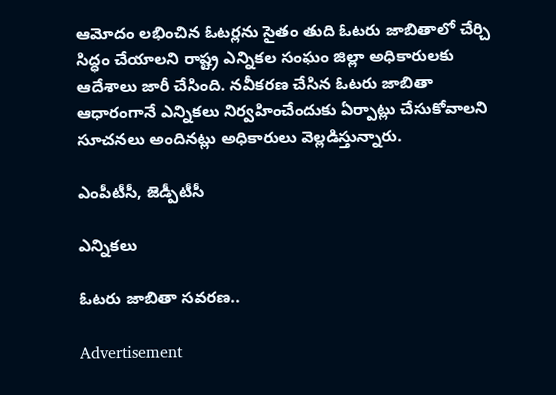ఆమోదం లభించిన ఓటర్లను సైతం తుది ఓటరు జాబితాలో చేర్చి సిద్ధం చేయాలని రాష్ట్ర ఎన్నికల సంఘం జిల్లా అధికారులకు ఆదేశాలు జారీ చేసింది. నవీకరణ చేసిన ఓటరు జాబితా ఆధారంగానే ఎన్నికలు నిర్వహించేందుకు ఏర్పాట్లు చేసుకోవాలని సూచనలు అందినట్లు అధికారులు వెల్లడిస్తున్నారు.

ఎంపీటీసీ, జెడ్పీటీసీ

ఎన్నికలు

ఓటరు జాబితా సవరణ..

Advertisement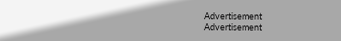Advertisement
Advertisement